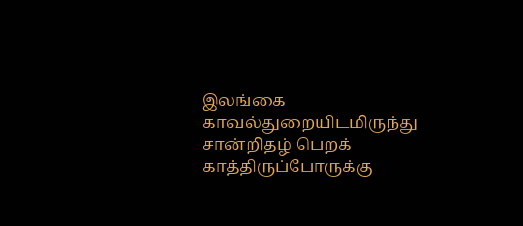இலங்கை காவல்துறையிடமிருந்து சான்றிதழ் பெறக் காத்திருப்போருக்கு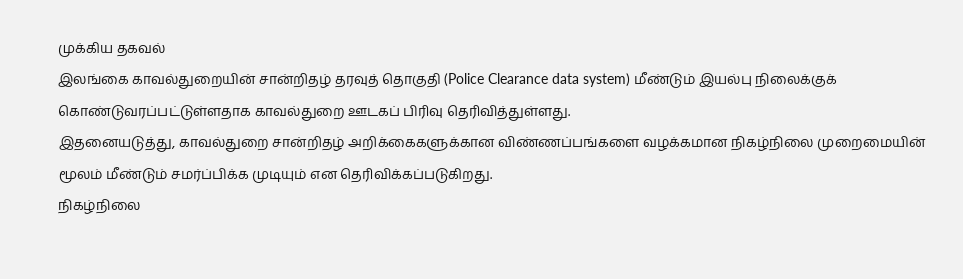முக்கிய தகவல்
இலங்கை காவல்துறையின் சான்றிதழ் தரவுத் தொகுதி (Police Clearance data system) மீண்டும் இயல்பு நிலைக்குக் கொண்டுவரப்பட்டுள்ளதாக காவல்துறை ஊடகப் பிரிவு தெரிவித்துள்ளது.
இதனையடுத்து, காவல்துறை சான்றிதழ் அறிக்கைகளுக்கான விண்ணப்பங்களை வழக்கமான நிகழ்நிலை முறைமையின் மூலம் மீண்டும் சமர்ப்பிக்க முடியும் என தெரிவிக்கப்படுகிறது.
நிகழ்நிலை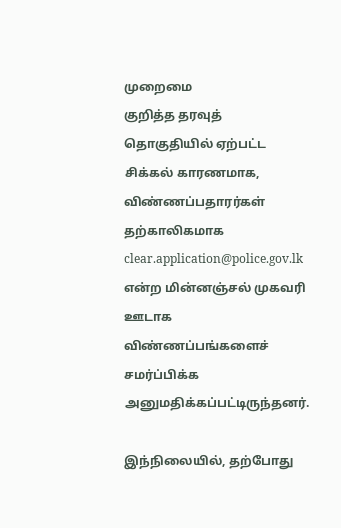முறைமை
குறித்த தரவுத் தொகுதியில் ஏற்பட்ட சிக்கல் காரணமாக, விண்ணப்பதாரர்கள் தற்காலிகமாக clear.application@police.gov.lk என்ற மின்னஞ்சல் முகவரி ஊடாக விண்ணப்பங்களைச் சமர்ப்பிக்க அனுமதிக்கப்பட்டிருந்தனர்.

இந்நிலையில், தற்போது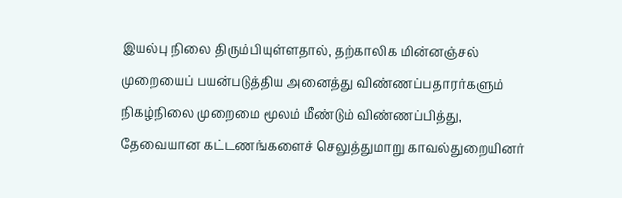இயல்பு நிலை திரும்பியுள்ளதால், தற்காலிக மின்னஞ்சல் முறையைப் பயன்படுத்திய அனைத்து விண்ணப்பதாரர்களும் நிகழ்நிலை முறைமை மூலம் மீண்டும் விண்ணப்பித்து, தேவையான கட்டணங்களைச் செலுத்துமாறு காவல்துறையினர்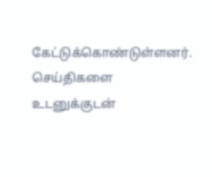கேட்டுக்கொண்டுள்ளனர்.
செய்திகளை உடனுக்குடன்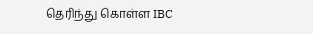தெரிந்து கொள்ள IBC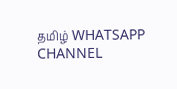தமிழ் WHATSAPP CHANNEL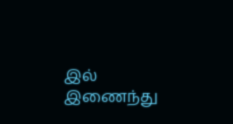இல் இணைந்து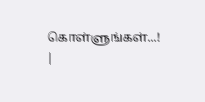கொள்ளுங்கள்...! |